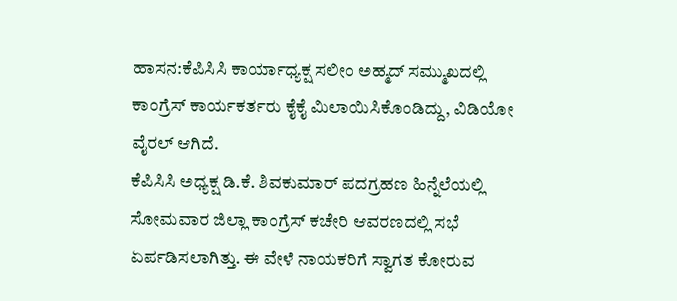ಹಾಸನ:ಕೆಪಿಸಿಸಿ ಕಾರ್ಯಾಧ್ಯಕ್ಷ ಸಲೀಂ ಅಹ್ಮದ್ ಸಮ್ಮುಖದಲ್ಲಿ ಕಾಂಗ್ರೆಸ್ ಕಾರ್ಯಕರ್ತರು ಕೈಕೈ ಮಿಲಾಯಿಸಿಕೊಂಡಿದ್ದು, ವಿಡಿಯೋ ವೈರಲ್ ಆಗಿದೆ.
ಕೆಪಿಸಿಸಿ ಅಧ್ಯಕ್ಷ ಡಿ.ಕೆ. ಶಿವಕುಮಾರ್ ಪದಗ್ರಹಣ ಹಿನ್ನೆಲೆಯಲ್ಲಿ ಸೋಮವಾರ ಜಿಲ್ಲಾ ಕಾಂಗ್ರೆಸ್ ಕಚೇರಿ ಆವರಣದಲ್ಲಿ ಸಭೆ ಏರ್ಪಡಿಸಲಾಗಿತ್ತು. ಈ ವೇಳೆ ನಾಯಕರಿಗೆ ಸ್ವಾಗತ ಕೋರುವ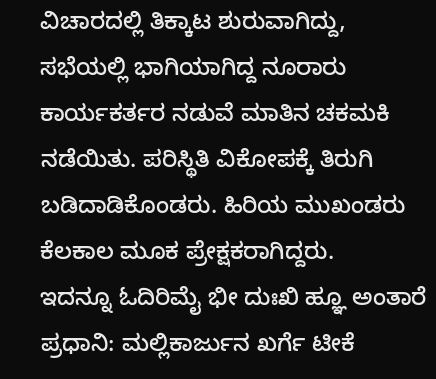ವಿಚಾರದಲ್ಲಿ ತಿಕ್ಕಾಟ ಶುರುವಾಗಿದ್ದು, ಸಭೆಯಲ್ಲಿ ಭಾಗಿಯಾಗಿದ್ದ ನೂರಾರು ಕಾರ್ಯಕರ್ತರ ನಡುವೆ ಮಾತಿನ ಚಕಮಕಿ ನಡೆಯಿತು. ಪರಿಸ್ಥಿತಿ ವಿಕೋಪಕ್ಕೆ ತಿರುಗಿ ಬಡಿದಾಡಿಕೊಂಡರು. ಹಿರಿಯ ಮುಖಂಡರು ಕೆಲಕಾಲ ಮೂಕ ಪ್ರೇಕ್ಷಕರಾಗಿದ್ದರು.
ಇದನ್ನೂ ಓದಿರಿಮೈ ಭೀ ದುಃಖಿ ಹ್ಞೂ ಅಂತಾರೆ ಪ್ರಧಾನಿ: ಮಲ್ಲಿಕಾರ್ಜುನ ಖರ್ಗೆ ಟೀಕೆ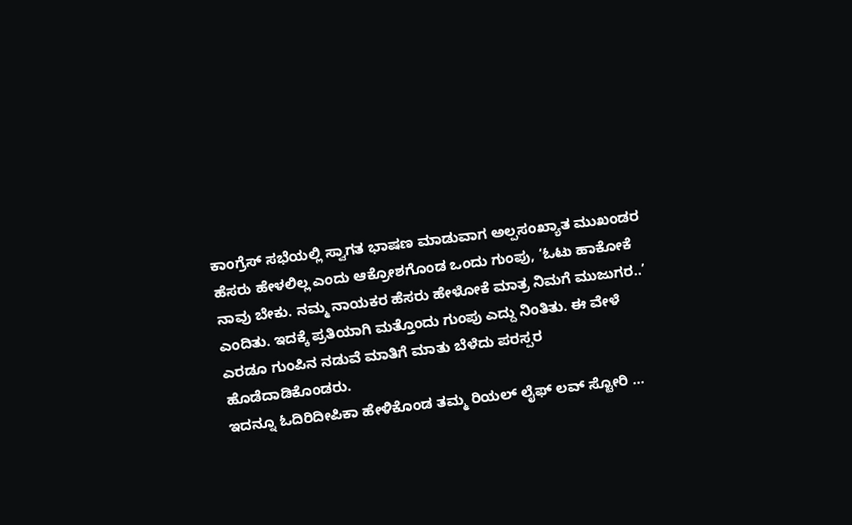ಕಾಂಗ್ರೆಸ್ ಸಭೆಯಲ್ಲಿ ಸ್ವಾಗತ ಭಾಷಣ ಮಾಡುವಾಗ ಅಲ್ಪಸಂಖ್ಯಾತ ಮುಖಂಡರ ಹೆಸರು ಹೇಳಲಿಲ್ಲ ಎಂದು ಆಕ್ರೋಶಗೊಂಡ ಒಂದು ಗುಂಪು, ‘ಓಟು ಹಾಕೋಕೆ ನಾವು ಬೇಕು. ನಮ್ಮ ನಾಯಕರ ಹೆಸರು ಹೇಳೋಕೆ ಮಾತ್ರ ನಿಮಗೆ ಮುಜುಗರ..’ ಎಂದಿತು. ಇದಕ್ಕೆ ಪ್ರತಿಯಾಗಿ ಮತ್ತೊಂದು ಗುಂಪು ಎದ್ದು ನಿಂತಿತು. ಈ ವೇಳೆ ಎರಡೂ ಗುಂಪಿನ ನಡುವೆ ಮಾತಿಗೆ ಮಾತು ಬೆಳೆದು ಪರಸ್ಪರ ಹೊಡೆದಾಡಿಕೊಂಡರು.
ಇದನ್ನೂ ಓದಿರಿದೀಪಿಕಾ ಹೇಳಿಕೊಂಡ ತಮ್ಮ ರಿಯಲ್ ಲೈಫ್ ಲವ್ ಸ್ಟೋರಿ …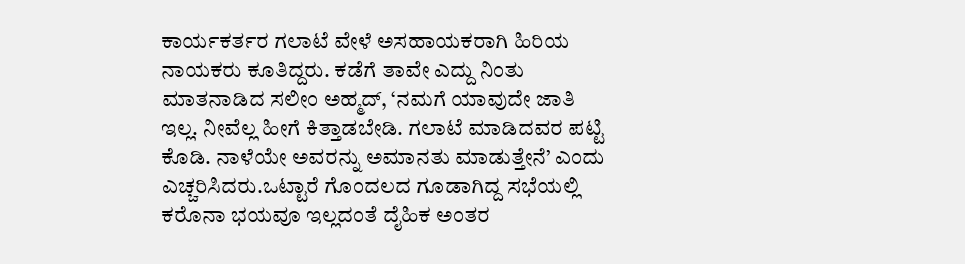ಕಾರ್ಯಕರ್ತರ ಗಲಾಟೆ ವೇಳೆ ಅಸಹಾಯಕರಾಗಿ ಹಿರಿಯ ನಾಯಕರು ಕೂತಿದ್ದರು. ಕಡೆಗೆ ತಾವೇ ಎದ್ದು ನಿಂತು ಮಾತನಾಡಿದ ಸಲೀಂ ಅಹ್ಮದ್, ‘ನಮಗೆ ಯಾವುದೇ ಜಾತಿ ಇಲ್ಲ. ನೀವೆಲ್ಲ ಹೀಗೆ ಕಿತ್ತಾಡಬೇಡಿ. ಗಲಾಟೆ ಮಾಡಿದವರ ಪಟ್ಟಿ ಕೊಡಿ. ನಾಳೆಯೇ ಅವರನ್ನು ಅಮಾನತು ಮಾಡುತ್ತೇನೆ’ ಎಂದು ಎಚ್ಚರಿಸಿದರು.ಒಟ್ಟಾರೆ ಗೊಂದಲದ ಗೂಡಾಗಿದ್ದ ಸಭೆಯಲ್ಲಿ ಕರೊನಾ ಭಯವೂ ಇಲ್ಲದಂತೆ ದೈಹಿಕ ಅಂತರ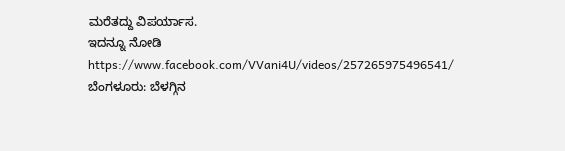ಮರೆತದ್ದು ವಿಪರ್ಯಾಸ.
ಇದನ್ನೂ ನೋಡಿ
https://www.facebook.com/VVani4U/videos/257265975496541/
ಬೆಂಗಳೂರು: ಬೆಳಗ್ಗಿನ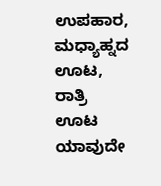ಉಪಹಾರ, ಮಧ್ಯಾಹ್ನದ ಊಟ, ರಾತ್ರಿ ಊಟ ಯಾವುದೇ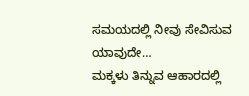ಸಮಯದಲ್ಲಿ ನೀವು ಸೇವಿಸುವ ಯಾವುದೇ…
ಮಕ್ಕಳು ತಿನ್ನುವ ಆಹಾರದಲ್ಲಿ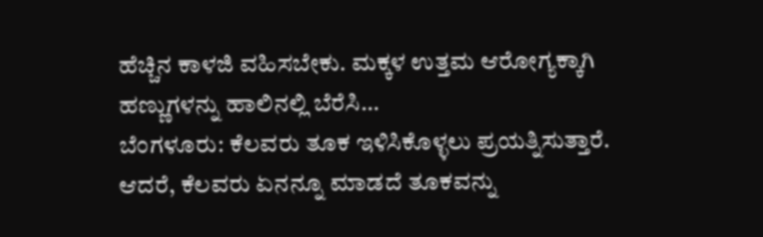ಹೆಚ್ಚಿನ ಕಾಳಜಿ ವಹಿಸಬೇಕು. ಮಕ್ಕಳ ಉತ್ತಮ ಆರೋಗ್ಯಕ್ಕಾಗಿ ಹಣ್ಣುಗಳನ್ನು ಹಾಲಿನಲ್ಲಿ ಬೆರೆಸಿ…
ಬೆಂಗಳೂರು: ಕೆಲವರು ತೂಕ ಇಳಿಸಿಕೊಳ್ಳಲು ಪ್ರಯತ್ನಿಸುತ್ತಾರೆ. ಆದರೆ, ಕೆಲವರು ಏನನ್ನೂ ಮಾಡದೆ ತೂಕವನ್ನು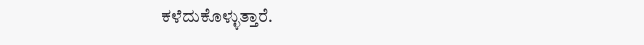ಕಳೆದುಕೊಳ್ಳುತ್ತಾರೆ.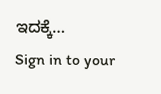ಇದಕ್ಕೆ…
Sign in to your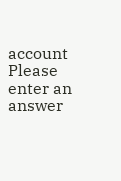account
Please enter an answer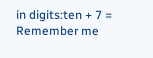in digits:ten + 7 =
Remember me